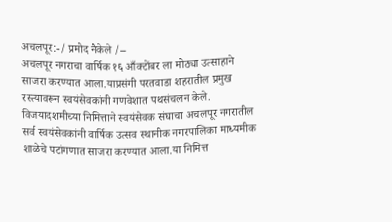अचलपूर:-/ प्रमोद नैकेले /–
अचलपूर नगराचा वार्षिक १६ आँक्टोंबर ला मोठ्या उत्साहाने साजरा करण्यात आला.याप्रसंगी परतवाडा शहरातील प्रमुख रस्त्यावरून स्वयंसेवकांनी गणवेशात पथसंचलन केले.
विजयादशमीच्या निमित्ताने स्वयंसेवक संघाचा अचलपूर नगरातील सर्व स्वयंसेवकांनी वार्षिक उत्सव स्थानीक नगरपालिका माध्यमीक शाळेचे पटांगणात साजरा करण्यात आला.या निमित्त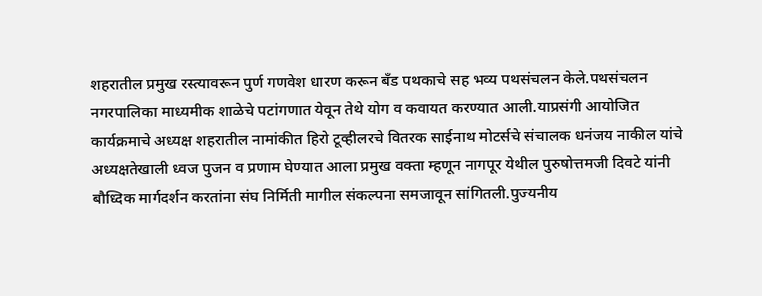शहरातील प्रमुख रस्त्यावरून पुर्ण गणवेश धारण करून बँड पथकाचे सह भव्य पथसंचलन केले.पथसंचलन नगरपालिका माध्यमीक शाळेचे पटांगणात येवून तेथे योग व कवायत करण्यात आली.याप्रसंगी आयोजित कार्यक्रमाचे अध्यक्ष शहरातील नामांकीत हिरो टूव्हीलरचे वितरक साईनाथ मोटर्सचे संचालक धनंजय नाकील यांचे अध्यक्षतेखाली ध्वज पुजन व प्रणाम घेण्यात आला प्रमुख वक्ता म्हणून नागपूर येथील पुरुषोत्तमजी दिवटे यांनी बौध्दिक मार्गदर्शन करतांना संघ निर्मिती मागील संकल्पना समजावून सांगितली.पुज्यनीय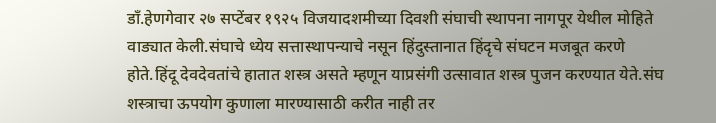डाँ.हेणगेवार २७ सप्टेंबर १९२५ विजयादशमीच्या दिवशी संघाची स्थापना नागपूर येथील मोहिते वाड्यात केली.संघाचे ध्येय सत्तास्थापन्याचे नसून हिंदुस्तानात हिंदृचे संघटन मजबूत करणे होते.हिंदू देवदेवतांचे हातात शस्त्र असते म्हणून याप्रसंगी उत्सावात शस्त्र पुजन करण्यात येते.संघ शस्त्राचा ऊपयोग कुणाला मारण्यासाठी करीत नाही तर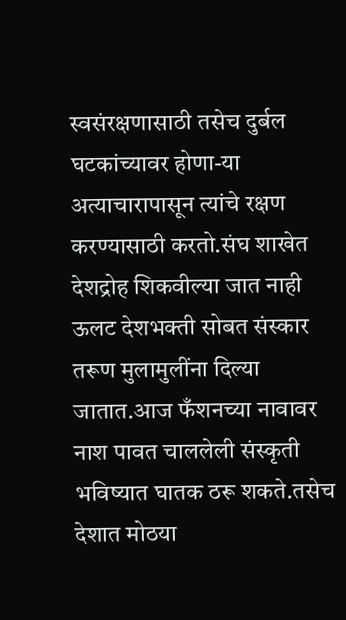स्वसंरक्षणासाठी तसेच दुर्बल घटकांच्यावर होणा-या अत्याचारापासून त्यांचे रक्षण करण्यासाठी करतो.संघ शाखेत देशद्रोह शिकवील्या जात नाही ऊलट देशभक्ती सोबत संस्कार तरूण मुलामुलींना दिल्या जातात.आज फँशनच्या नावावर नाश पावत चाललेली संस्कृती भविष्यात घातक ठरू शकते.तसेच देशात मोठया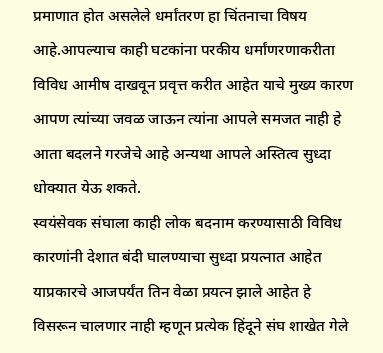प्रमाणात होत असलेले धर्मांतरण हा चिंतनाचा विषय आहे.आपल्याच काही घटकांना परकीय धर्मांणरणाकरीता विविध आमीष दाखवून प्रवृत्त करीत आहेत याचे मुख्य कारण आपण त्यांच्या जवळ जाऊन त्यांना आपले समजत नाही हे आता बदलने गरजेचे आहे अन्यथा आपले अस्तित्व सुध्दा धोक्यात येऊ शकते.
स्वयंसेवक संघाला काही लोक बदनाम करण्यासाठी विविध कारणांनी देशात बंदी घालण्याचा सुध्दा प्रयत्नात आहेत याप्रकारचे आजपर्यंत तिन वेळा प्रयत्न झाले आहेत हे विसरून चालणार नाही म्हणून प्रत्येक हिंदूने संघ शाखेत गेले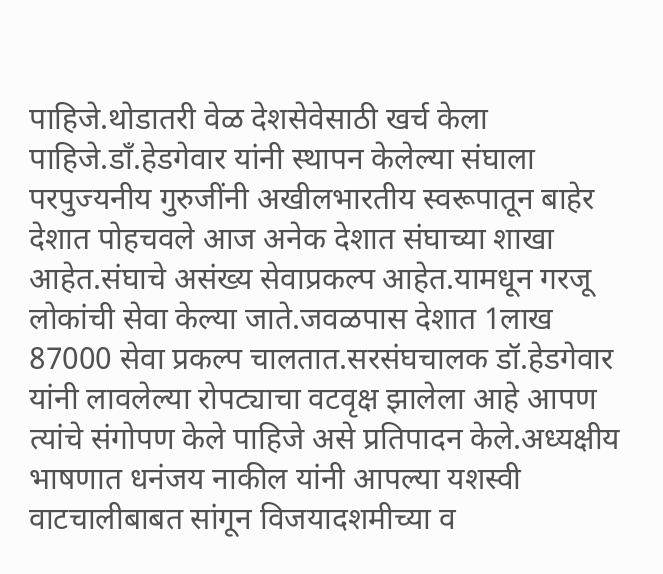पाहिजे.थोडातरी वेळ देशसेवेसाठी खर्च केला पाहिजे.डाँ.हेडगेवार यांनी स्थापन केलेल्या संघाला परपुज्यनीय गुरुजींनी अखीलभारतीय स्वरूपातून बाहेर देशात पोहचवले आज अनेक देशात संघाच्या शाखा आहेत.संघाचे असंख्य सेवाप्रकल्प आहेत.यामधून गरजू लोकांची सेवा केल्या जाते.जवळपास देशात 1लाख 87000 सेवा प्रकल्प चालतात.सरसंघचालक डॉ.हेडगेवार यांनी लावलेल्या रोपट्याचा वटवृक्ष झालेला आहे आपण त्यांचे संगोपण केले पाहिजे असे प्रतिपादन केले.अध्यक्षीय भाषणात धनंजय नाकील यांनी आपल्या यशस्वी वाटचालीबाबत सांगून विजयादशमीच्या व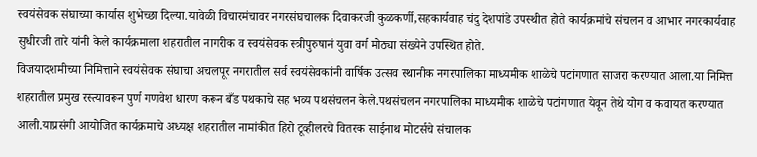स्वयंसेवक संघाच्या कार्यास शुभेच्छा दिल्या.यावेळी विचारमंचावर नगरसंघचालक दिवाकरजी कुळकर्णी,सहकार्यवाह चंदु देशपांडे उपस्थीत होते कार्यक्रमांचे संचलन व आभार नगरकार्यवाह सुधीरजी तारे यांनी केले कार्यक्रमाला शहरातील नागरीक व स्वयंसेवक स्त्रीपुरुषानं युवा वर्ग मोठ्या संख्येने उपस्थित होते.
विजयादशमीच्या निमित्ताने स्वयंसेवक संघाचा अचलपूर नगरातील सर्व स्वयंसेवकांनी वार्षिक उत्सव स्थानीक नगरपालिका माध्यमीक शाळेचे पटांगणात साजरा करण्यात आला.या निमित्त शहरातील प्रमुख रस्त्यावरून पुर्ण गणवेश धारण करून बँड पथकाचे सह भव्य पथसंचलन केले.पथसंचलन नगरपालिका माध्यमीक शाळेचे पटांगणात येवून तेथे योग व कवायत करण्यात आली.याप्रसंगी आयोजित कार्यक्रमाचे अध्यक्ष शहरातील नामांकीत हिरो टूव्हीलरचे वितरक साईनाथ मोटर्सचे संचालक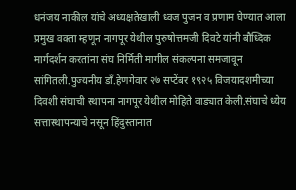धनंजय नाकील यांचे अध्यक्षतेखाली ध्वज पुजन व प्रणाम घेण्यात आला प्रमुख वक्ता म्हणून नागपूर येथील पुरुषोत्तमजी दिवटे यांनी बौध्दिक मार्गदर्शन करतांना संघ निर्मिती मागील संकल्पना समजावून सांगितली.पुज्यनीय डाँ.हेणगेवार २७ सप्टेंबर १९२५ विजयादशमीच्या दिवशी संघाची स्थापना नागपूर येथील मोहिते वाड्यात केली.संघाचे ध्येय सत्तास्थापन्याचे नसून हिंदुस्तानात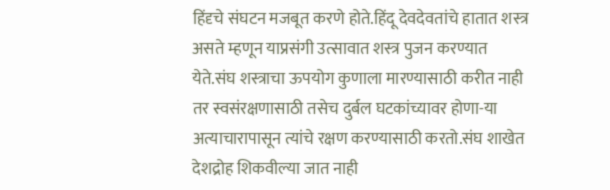हिंदृचे संघटन मजबूत करणे होते.हिंदू देवदेवतांचे हातात शस्त्र असते म्हणून याप्रसंगी उत्सावात शस्त्र पुजन करण्यात येते.संघ शस्त्राचा ऊपयोग कुणाला मारण्यासाठी करीत नाही तर स्वसंरक्षणासाठी तसेच दुर्बल घटकांच्यावर होणा-या अत्याचारापासून त्यांचे रक्षण करण्यासाठी करतो.संघ शाखेत देशद्रोह शिकवील्या जात नाही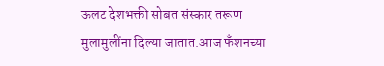ऊलट देशभक्ती सोबत संस्कार तरूण मुलामुलींना दिल्या जातात.आज फँशनच्या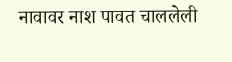नावावर नाश पावत चाललेली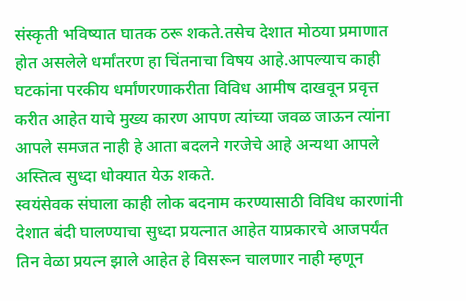संस्कृती भविष्यात घातक ठरू शकते.तसेच देशात मोठया प्रमाणात होत असलेले धर्मांतरण हा चिंतनाचा विषय आहे.आपल्याच काही घटकांना परकीय धर्मांणरणाकरीता विविध आमीष दाखवून प्रवृत्त करीत आहेत याचे मुख्य कारण आपण त्यांच्या जवळ जाऊन त्यांना आपले समजत नाही हे आता बदलने गरजेचे आहे अन्यथा आपले अस्तित्व सुध्दा धोक्यात येऊ शकते.
स्वयंसेवक संघाला काही लोक बदनाम करण्यासाठी विविध कारणांनी देशात बंदी घालण्याचा सुध्दा प्रयत्नात आहेत याप्रकारचे आजपर्यंत तिन वेळा प्रयत्न झाले आहेत हे विसरून चालणार नाही म्हणून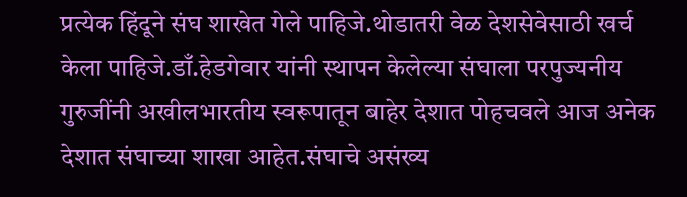प्रत्येक हिंदूने संघ शाखेत गेले पाहिजे.थोडातरी वेळ देशसेवेसाठी खर्च केला पाहिजे.डाँ.हेडगेवार यांनी स्थापन केलेल्या संघाला परपुज्यनीय गुरुजींनी अखीलभारतीय स्वरूपातून बाहेर देशात पोहचवले आज अनेक देशात संघाच्या शाखा आहेत.संघाचे असंख्य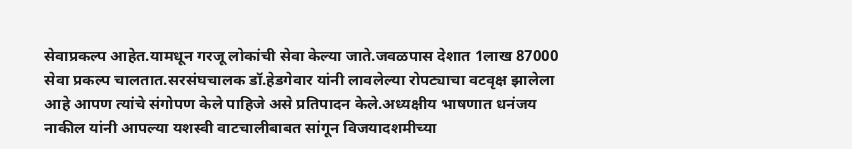सेवाप्रकल्प आहेत.यामधून गरजू लोकांची सेवा केल्या जाते.जवळपास देशात 1लाख 87000 सेवा प्रकल्प चालतात.सरसंघचालक डॉ.हेडगेवार यांनी लावलेल्या रोपट्याचा वटवृक्ष झालेला आहे आपण त्यांचे संगोपण केले पाहिजे असे प्रतिपादन केले.अध्यक्षीय भाषणात धनंजय नाकील यांनी आपल्या यशस्वी वाटचालीबाबत सांगून विजयादशमीच्या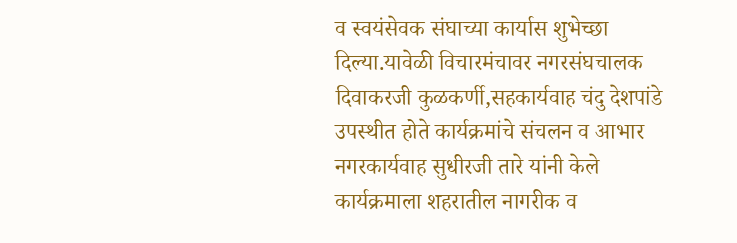व स्वयंसेवक संघाच्या कार्यास शुभेच्छा दिल्या.यावेळी विचारमंचावर नगरसंघचालक दिवाकरजी कुळकर्णी,सहकार्यवाह चंदु देशपांडे उपस्थीत होते कार्यक्रमांचे संचलन व आभार नगरकार्यवाह सुधीरजी तारे यांनी केले कार्यक्रमाला शहरातील नागरीक व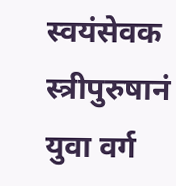स्वयंसेवक स्त्रीपुरुषानं युवा वर्ग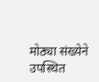मोठ्या संख्येने उपस्थित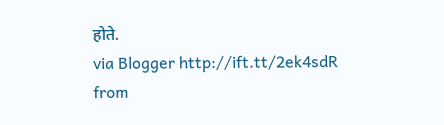होते.
via Blogger http://ift.tt/2ek4sdR
from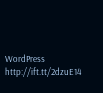WordPress http://ift.tt/2dzuE14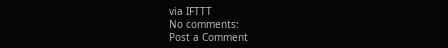via IFTTT
No comments:
Post a Comment